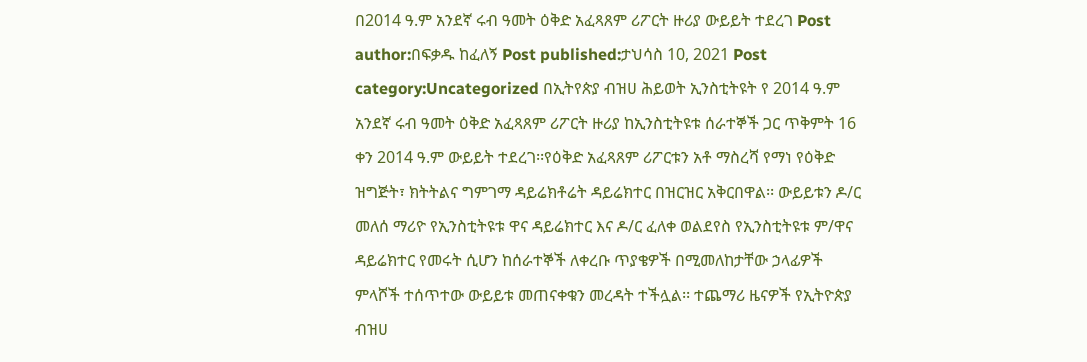በ2014 ዓ.ም አንደኛ ሩብ ዓመት ዕቅድ አፈጻጸም ሪፖርት ዙሪያ ውይይት ተደረገ Post author:በፍቃዱ ከፈለኝ Post published:ታህሳስ 10, 2021 Post category:Uncategorized በኢትየጵያ ብዝሀ ሕይወት ኢንስቲትዩት የ 2014 ዓ.ም አንደኛ ሩብ ዓመት ዕቅድ አፈጻጸም ሪፖርት ዙሪያ ከኢንስቲትዩቱ ሰራተኞች ጋር ጥቅምት 16 ቀን 2014 ዓ.ም ውይይት ተደረገ፡፡የዕቅድ አፈጻጸም ሪፖርቱን አቶ ማስረሻ የማነ የዕቅድ ዝግጅት፣ ክትትልና ግምገማ ዳይሬክቶሬት ዳይሬክተር በዝርዝር አቅርበዋል፡፡ ውይይቱን ዶ/ር መለሰ ማሪዮ የኢንስቲትዩቱ ዋና ዳይሬክተር እና ዶ/ር ፈለቀ ወልደየስ የኢንስቲትዩቱ ም/ዋና ዳይሬክተር የመሩት ሲሆን ከሰራተኞች ለቀረቡ ጥያቄዎች በሚመለከታቸው ኃላፊዎች ምላሾች ተሰጥተው ውይይቱ መጠናቀቁን መረዳት ተችሏል፡፡ ተጨማሪ ዜናዎች የኢትዮጵያ ብዝሀ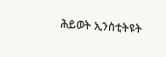ሕይወት ኢንስቲትዩት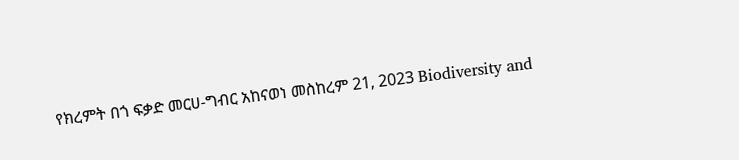የክረምት በጎ ፍቃድ መርሀ-ግብር አከናወነ መስከረም 21, 2023 Biodiversity and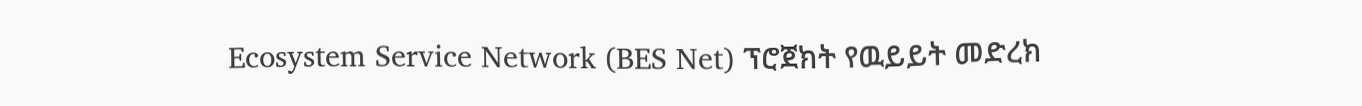Ecosystem Service Network (BES Net) ፕሮጀክት የዉይይት መድረክ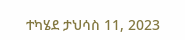ተካሄደ ታህሳስ 11, 2023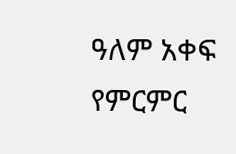ዓለም አቀፍ የምርምር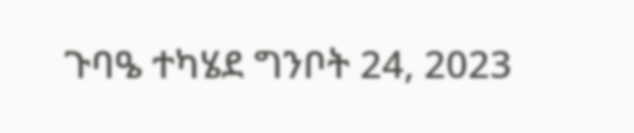ጉባዔ ተካሄደ ግንቦት 24, 2023